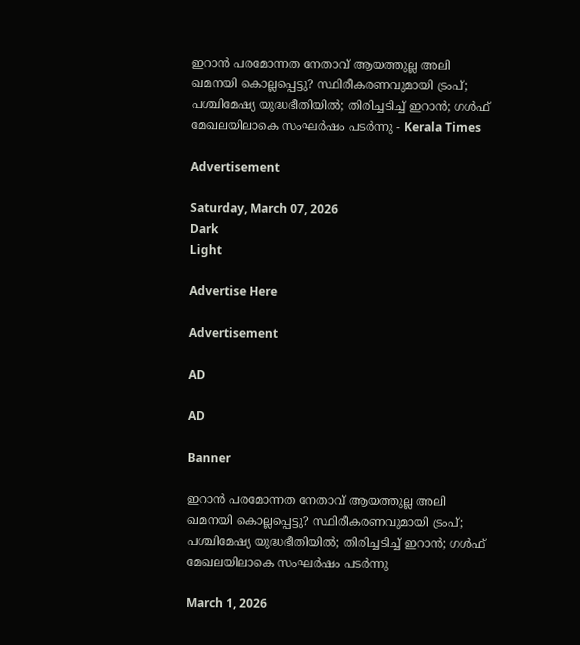ഇറാന്‍ പരമോന്നത നേതാവ് ആയത്തുല്ല അലി ഖമനയി കൊല്ലപ്പെട്ടു? സ്ഥിരീകരണവുമായി ട്രംപ്;  പശ്ചിമേഷ്യ യുദ്ധഭീതിയില്‍; തിരിച്ചടിച്ച് ഇറാന്‍; ഗള്‍ഫ് മേഖലയിലാകെ സംഘര്‍ഷം പടര്‍ന്നു - Kerala Times

Advertisement

Saturday, March 07, 2026
Dark
Light

Advertise Here

Advertisement

AD

AD

Banner

ഇറാന്‍ പരമോന്നത നേതാവ് ആയത്തുല്ല അലി ഖമനയി കൊല്ലപ്പെട്ടു? സ്ഥിരീകരണവുമായി ട്രംപ്;  പശ്ചിമേഷ്യ യുദ്ധഭീതിയില്‍; തിരിച്ചടിച്ച് ഇറാന്‍; ഗള്‍ഫ് മേഖലയിലാകെ സംഘര്‍ഷം പടര്‍ന്നു

March 1, 2026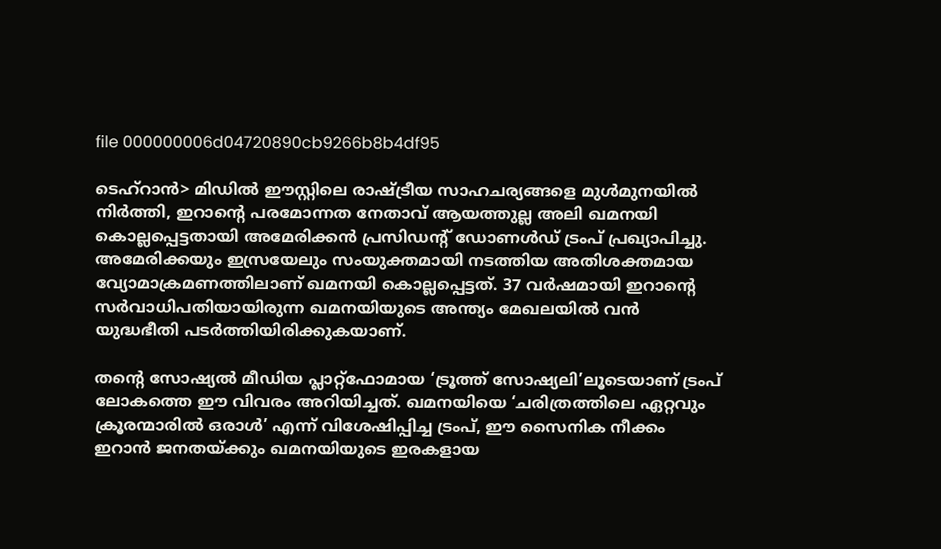file 000000006d04720890cb9266b8b4df95

ടെഹ്‌റാന്‍> മിഡില്‍ ഈസ്റ്റിലെ രാഷ്ട്രീയ സാഹചര്യങ്ങളെ മുള്‍മുനയില്‍ നിര്‍ത്തി, ഇറാന്റെ പരമോന്നത നേതാവ് ആയത്തുല്ല അലി ഖമനയി കൊല്ലപ്പെട്ടതായി അമേരിക്കന്‍ പ്രസിഡന്റ് ഡോണള്‍ഡ് ട്രംപ് പ്രഖ്യാപിച്ചു. അമേരിക്കയും ഇസ്രയേലും സംയുക്തമായി നടത്തിയ അതിശക്തമായ വ്യോമാക്രമണത്തിലാണ് ഖമനയി കൊല്ലപ്പെട്ടത്. 37 വര്‍ഷമായി ഇറാന്റെ സര്‍വാധിപതിയായിരുന്ന ഖമനയിയുടെ അന്ത്യം മേഖലയില്‍ വന്‍ യുദ്ധഭീതി പടര്‍ത്തിയിരിക്കുകയാണ്.

തന്റെ സോഷ്യല്‍ മീഡിയ പ്ലാറ്റ്ഫോമായ ‘ട്രൂത്ത് സോഷ്യലി’ലൂടെയാണ് ട്രംപ് ലോകത്തെ ഈ വിവരം അറിയിച്ചത്. ഖമനയിയെ ‘ചരിത്രത്തിലെ ഏറ്റവും ക്രൂരന്മാരില്‍ ഒരാള്‍’ എന്ന് വിശേഷിപ്പിച്ച ട്രംപ്, ഈ സൈനിക നീക്കം ഇറാന്‍ ജനതയ്ക്കും ഖമനയിയുടെ ഇരകളായ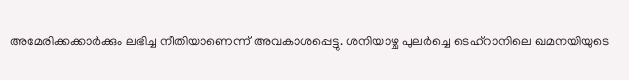അമേരിക്കക്കാര്‍ക്കും ലഭിച്ച നീതിയാണെന്ന് അവകാശപ്പെട്ടു. ശനിയാഴ്ച പുലര്‍ച്ചെ ടെഹ്‌റാനിലെ ഖമനയിയുടെ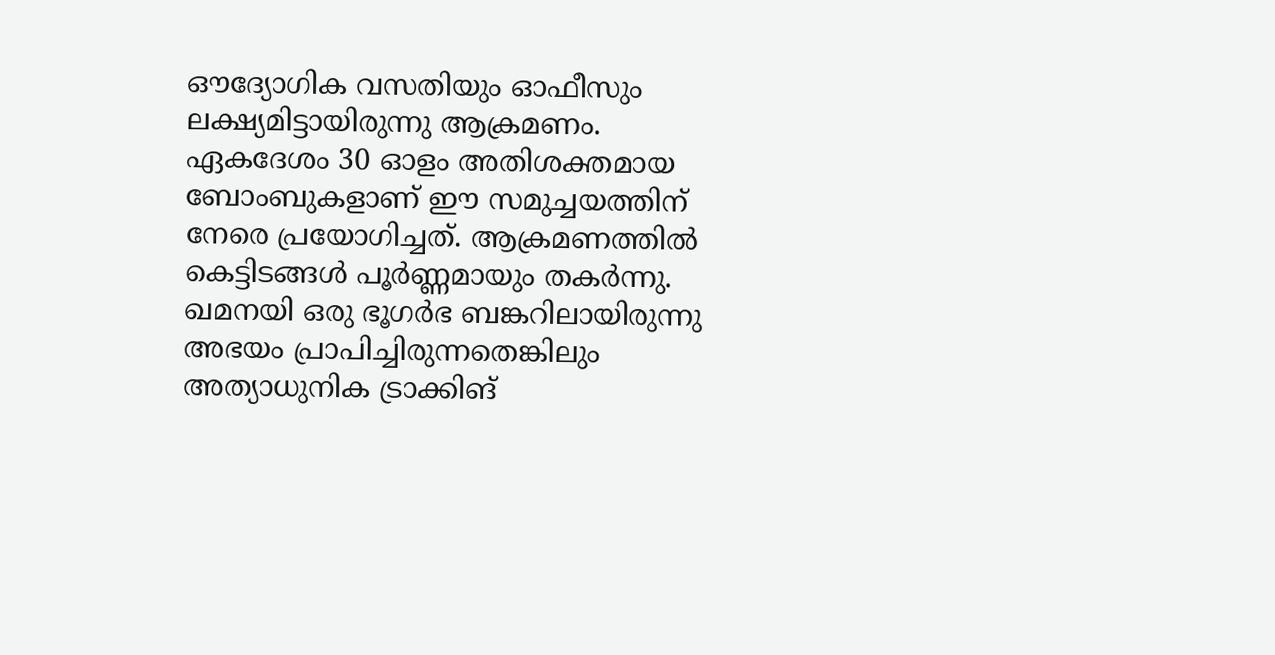ഔദ്യോഗിക വസതിയും ഓഫീസും ലക്ഷ്യമിട്ടായിരുന്നു ആക്രമണം. ഏകദേശം 30 ഓളം അതിശക്തമായ ബോംബുകളാണ് ഈ സമുച്ചയത്തിന് നേരെ പ്രയോഗിച്ചത്. ആക്രമണത്തില്‍ കെട്ടിടങ്ങള്‍ പൂര്‍ണ്ണമായും തകര്‍ന്നു. ഖമനയി ഒരു ഭൂഗര്‍ഭ ബങ്കറിലായിരുന്നു അഭയം പ്രാപിച്ചിരുന്നതെങ്കിലും അത്യാധുനിക ട്രാക്കിങ്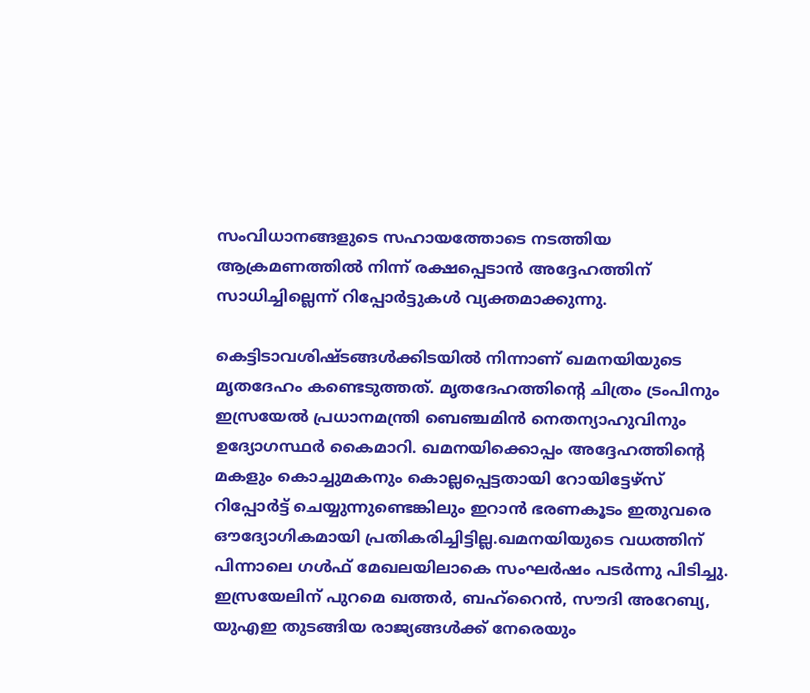സംവിധാനങ്ങളുടെ സഹായത്തോടെ നടത്തിയ ആക്രമണത്തില്‍ നിന്ന് രക്ഷപ്പെടാന്‍ അദ്ദേഹത്തിന് സാധിച്ചില്ലെന്ന് റിപ്പോര്‍ട്ടുകള്‍ വ്യക്തമാക്കുന്നു.

കെട്ടിടാവശിഷ്ടങ്ങള്‍ക്കിടയില്‍ നിന്നാണ് ഖമനയിയുടെ മൃതദേഹം കണ്ടെടുത്തത്. മൃതദേഹത്തിന്റെ ചിത്രം ട്രംപിനും ഇസ്രയേല്‍ പ്രധാനമന്ത്രി ബെഞ്ചമിന്‍ നെതന്യാഹുവിനും ഉദ്യോഗസ്ഥര്‍ കൈമാറി. ഖമനയിക്കൊപ്പം അദ്ദേഹത്തിന്റെ മകളും കൊച്ചുമകനും കൊല്ലപ്പെട്ടതായി റോയിട്ടേഴ്‌സ് റിപ്പോര്‍ട്ട് ചെയ്യുന്നുണ്ടെങ്കിലും ഇറാന്‍ ഭരണകൂടം ഇതുവരെ ഔദ്യോഗികമായി പ്രതികരിച്ചിട്ടില്ല.ഖമനയിയുടെ വധത്തിന് പിന്നാലെ ഗള്‍ഫ് മേഖലയിലാകെ സംഘര്‍ഷം പടര്‍ന്നു പിടിച്ചു. ഇസ്രയേലിന് പുറമെ ഖത്തര്‍, ബഹ്‌റൈന്‍, സൗദി അറേബ്യ, യുഎഇ തുടങ്ങിയ രാജ്യങ്ങള്‍ക്ക് നേരെയും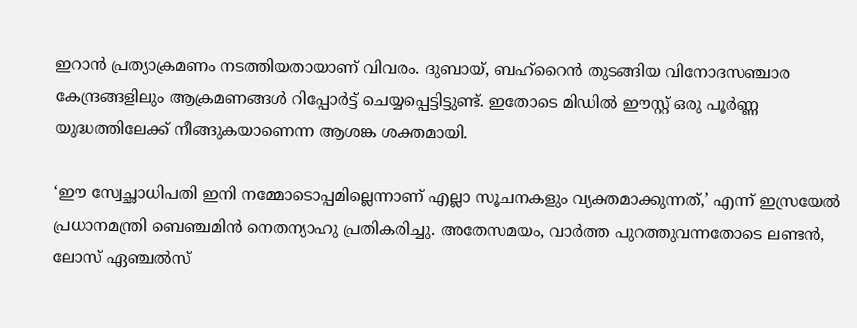ഇറാന്‍ പ്രത്യാക്രമണം നടത്തിയതായാണ് വിവരം. ദുബായ്, ബഹ്‌റൈന്‍ തുടങ്ങിയ വിനോദസഞ്ചാര കേന്ദ്രങ്ങളിലും ആക്രമണങ്ങള്‍ റിപ്പോര്‍ട്ട് ചെയ്യപ്പെട്ടിട്ടുണ്ട്. ഇതോടെ മിഡില്‍ ഈസ്റ്റ് ഒരു പൂര്‍ണ്ണ യുദ്ധത്തിലേക്ക് നീങ്ങുകയാണെന്ന ആശങ്ക ശക്തമായി.

‘ഈ സ്വേച്ഛാധിപതി ഇനി നമ്മോടൊപ്പമില്ലെന്നാണ് എല്ലാ സൂചനകളും വ്യക്തമാക്കുന്നത്,’ എന്ന് ഇസ്രയേല്‍ പ്രധാനമന്ത്രി ബെഞ്ചമിന്‍ നെതന്യാഹു പ്രതികരിച്ചു. അതേസമയം, വാര്‍ത്ത പുറത്തുവന്നതോടെ ലണ്ടന്‍, ലോസ് ഏഞ്ചല്‍സ്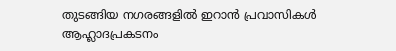തുടങ്ങിയ നഗരങ്ങളില്‍ ഇറാന്‍ പ്രവാസികള്‍ ആഹ്ലാദപ്രകടനം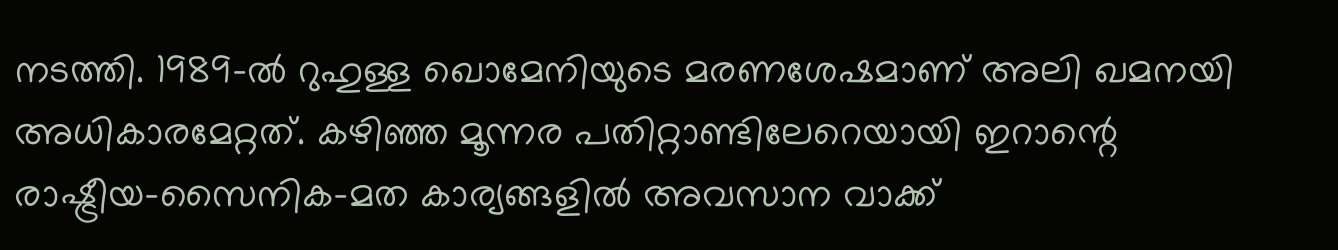നടത്തി. 1989-ല്‍ റുഹുള്ള ഖൊമേനിയുടെ മരണശേഷമാണ് അലി ഖമനയി അധികാരമേറ്റത്. കഴിഞ്ഞ മൂന്നര പതിറ്റാണ്ടിലേറെയായി ഇറാന്റെ രാഷ്ട്രീയ-സൈനിക-മത കാര്യങ്ങളില്‍ അവസാന വാക്ക്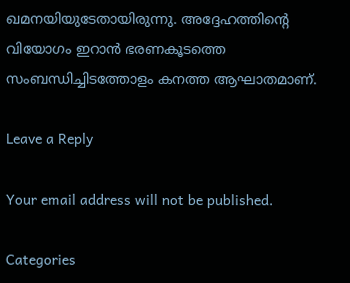ഖമനയിയുടേതായിരുന്നു. അദ്ദേഹത്തിന്റെ വിയോഗം ഇറാന്‍ ഭരണകൂടത്തെ സംബന്ധിച്ചിടത്തോളം കനത്ത ആഘാതമാണ്.

Leave a Reply

Your email address will not be published.

Categories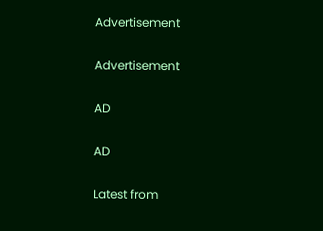Advertisement

Advertisement

AD

AD

Latest from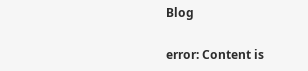Blog

error: Content is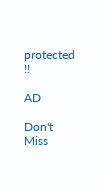protected !!

AD

Don't Miss